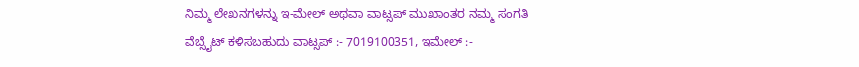ನಿಮ್ಮ ಲೇಖನಗಳನ್ನು ಇ-ಮೇಲ್ ಅಥವಾ ವಾಟ್ಸಪ್ ಮುಖಾಂತರ ನಮ್ಮ ಸಂಗತಿ ವೆಬ್ಸೈಟ್ ಕಳಿಸಬಹುದು ವಾಟ್ಸಪ್‌ :- 7019100351, ಇಮೇಲ್ :-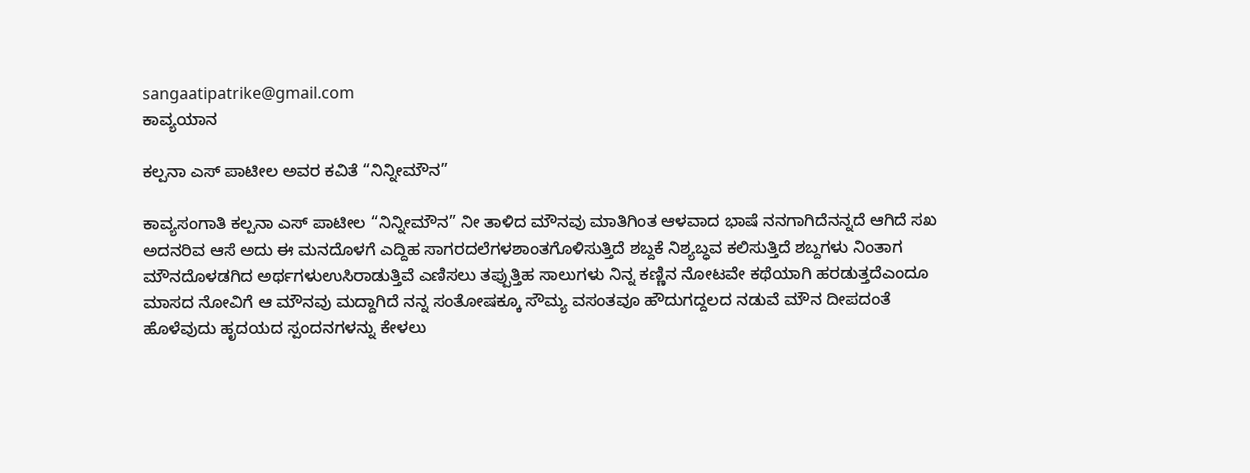sangaatipatrike@gmail.com
ಕಾವ್ಯಯಾನ

ಕಲ್ಪನಾ ಎಸ್ ಪಾಟೀಲ‌ ಅವರ ಕವಿತೆ “ನಿನ್ನೀಮೌನ”

ಕಾವ್ಯಸಂಗಾತಿ ಕಲ್ಪನಾ ಎಸ್ ಪಾಟೀಲ‌ “ನಿನ್ನೀಮೌನ” ನೀ ತಾಳಿದ ಮೌನವು ಮಾತಿಗಿಂತ ಆಳವಾದ ಭಾಷೆ ನನಗಾಗಿದೆನನ್ನದೆ ಆಗಿದೆ ಸಖ ಅದನರಿವ ಆಸೆ ಅದು ಈ ಮನದೊಳಗೆ ಎದ್ದಿಹ ಸಾಗರದಲೆಗಳಶಾಂತಗೊಳಿಸುತ್ತಿದೆ ಶಬ್ದಕೆ ನಿಶ್ಯಬ್ಧವ ಕಲಿಸುತ್ತಿದೆ ಶಬ್ದಗಳು ನಿಂತಾಗ ಮೌನದೊಳಡಗಿದ ಅರ್ಥಗಳುಉಸಿರಾಡುತ್ತಿವೆ ಎಣಿಸಲು ತಪ್ಪುತ್ತಿಹ ಸಾಲುಗಳು ನಿನ್ನ ಕಣ್ಣಿನ ನೋಟವೇ ಕಥೆಯಾಗಿ ಹರಡುತ್ತದೆಎಂದೂ ಮಾಸದ ನೋವಿಗೆ ಆ ಮೌನವು ಮದ್ದಾಗಿದೆ ನನ್ನ ಸಂತೋಷಕ್ಕೂ ಸೌಮ್ಯ ವಸಂತವೂ ಹೌದುಗದ್ದಲದ ನಡುವೆ ಮೌನ ದೀಪದಂತೆ ಹೊಳೆವುದು ಹೃದಯದ ಸ್ಪಂದನಗಳನ್ನು ಕೇಳಲು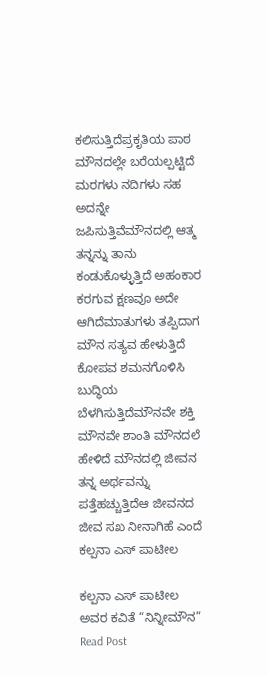ಕಲಿಸುತ್ತಿದೆಪ್ರಕೃತಿಯ ಪಾಠ ಮೌನದಲ್ಲೇ ಬರೆಯಲ್ಪಟ್ಟಿದೆ ಮರಗಳು ನದಿಗಳು ಸಹ ಅದನ್ನೇ ಜಪಿಸುತ್ತಿವೆಮೌನದಲ್ಲಿ ಆತ್ಮ ತನ್ನನ್ನು ತಾನು ಕಂಡುಕೊಳ್ಳುತ್ತಿದೆ ಅಹಂಕಾರ ಕರಗುವ ಕ್ಷಣವೂ ಅದೇ ಆಗಿದೆಮಾತುಗಳು ತಪ್ಪಿದಾಗ ಮೌನ ಸತ್ಯವ ಹೇಳುತ್ತಿದೆ ಕೋಪವ ಶಮನಗೊಳಿಸಿ ಬುದ್ಧಿಯ ಬೆಳಗಿಸುತ್ತಿದೆಮೌನವೇ ಶಕ್ತಿ ಮೌನವೇ ಶಾಂತಿ ಮೌನದಲೆ ಹೇಳಿದೆ ಮೌನದಲ್ಲಿ ಜೀವನ ತನ್ನ ಅರ್ಥವನ್ನು ಪತ್ತೆಹಚ್ಚುತ್ತಿದೆಆ ಜೀವನದ ಜೀವ ಸಖ ನೀನಾಗಿಹೆ ಎಂದೆ ಕಲ್ಪನಾ ಎಸ್ ಪಾಟೀಲ

ಕಲ್ಪನಾ ಎಸ್ ಪಾಟೀಲ‌ ಅವರ ಕವಿತೆ “ನಿನ್ನೀಮೌನ” Read Post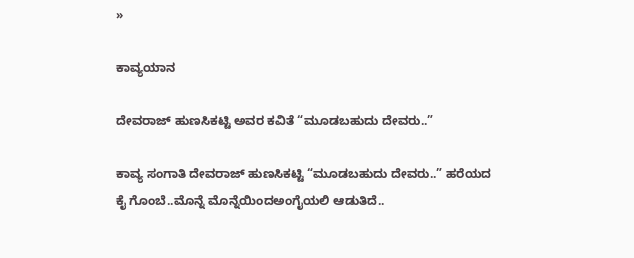»

ಕಾವ್ಯಯಾನ

ದೇವರಾಜ್ ಹುಣಸಿಕಟ್ಟಿ ಅವರ ಕವಿತೆ “ಮೂಡಬಹುದು ದೇವರು..”

ಕಾವ್ಯ ಸಂಗಾತಿ ದೇವರಾಜ್ ಹುಣಸಿಕಟ್ಟಿ “ಮೂಡಬಹುದು ದೇವರು..” ಹರೆಯದ ಕೈ ಗೊಂಬೆ..ಮೊನ್ನೆ ಮೊನ್ನೆಯಿಂದಅಂಗೈಯಲಿ ಆಡುತಿದೆ..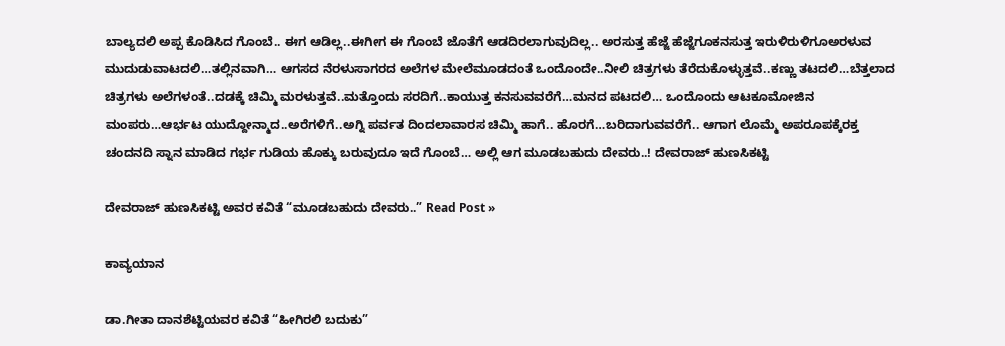ಬಾಲ್ಯದಲಿ ಅಪ್ಪ ಕೊಡಿಸಿದ ಗೊಂಬೆ.. ಈಗ ಆಡಿಲ್ಲ..ಈಗೀಗ ಈ ಗೊಂಬೆ ಜೊತೆಗೆ ಆಡದಿರಲಾಗುವುದಿಲ್ಲ.. ಅರಸುತ್ತ ಹೆಜ್ಜೆ ಹೆಜ್ಜೆಗೂಕನಸುತ್ತ ಇರುಳಿರುಳಿಗೂಅರಳುವ ಮುದುಡುವಾಟದಲಿ…ತಲ್ಲಿನವಾಗಿ… ಆಗಸದ ನೆರಳುಸಾಗರದ ಅಲೆಗಳ ಮೇಲೆಮೂಡದಂತೆ ಒಂದೊಂದೇ..ನೀಲಿ ಚಿತ್ರಗಳು ತೆರೆದುಕೊಳ್ಳುತ್ತವೆ..ಕಣ್ಣು ತಟದಲಿ…ಬೆತ್ತಲಾದ ಚಿತ್ರಗಳು ಅಲೆಗಳಂತೆ..ದಡಕ್ಕೆ ಚಿಮ್ಮಿ ಮರಳುತ್ತವೆ..ಮತ್ತೊಂದು ಸರದಿಗೆ..ಕಾಯುತ್ತ ಕನಸುವವರೆಗೆ…ಮನದ ಪಟದಲಿ… ಒಂದೊಂದು ಆಟಕೂಮೋಜಿನ ಮಂಪರು…ಆರ್ಭಟ ಯುದ್ದೋನ್ಮಾದ..ಅರೆಗಳಿಗೆ..ಅಗ್ನಿ ಪರ್ವತ ದಿಂದಲಾವಾರಸ ಚಿಮ್ಮಿ ಹಾಗೆ.. ಹೊರಗೆ…ಬರಿದಾಗುವವರೆಗೆ.. ಆಗಾಗ ಲೊಮ್ಮೆ ಅಪರೂಪಕ್ಕೆರಕ್ತ ಚಂದನದಿ ಸ್ನಾನ ಮಾಡಿದ ಗರ್ಭ ಗುಡಿಯ ಹೊಕ್ಕು ಬರುವುದೂ ಇದೆ ಗೊಂಬೆ… ಅಲ್ಲಿ ಆಗ ಮೂಡಬಹುದು ದೇವರು..! ದೇವರಾಜ್ ಹುಣಸಿಕಟ್ಟಿ

ದೇವರಾಜ್ ಹುಣಸಿಕಟ್ಟಿ ಅವರ ಕವಿತೆ “ಮೂಡಬಹುದು ದೇವರು..” Read Post »

ಕಾವ್ಯಯಾನ

ಡಾ.ಗೀತಾ ದಾನಶೆಟ್ಟಿಯವರ ಕವಿತೆ “ಹೀಗಿರಲಿ ಬದುಕು”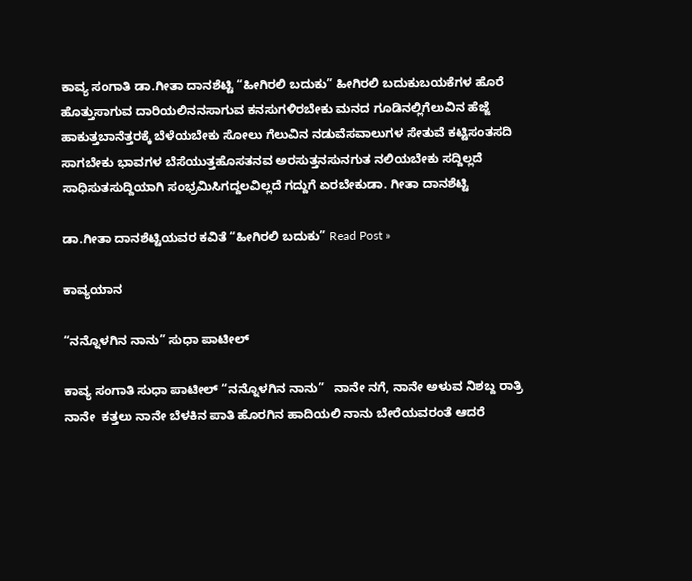ಕಾವ್ಯ ಸಂಗಾತಿ ಡಾ.ಗೀತಾ ದಾನಶೆಟ್ಟಿ “ಹೀಗಿರಲಿ ಬದುಕು” ಹೀಗಿರಲಿ ಬದುಕುಬಯಕೆಗಳ ಹೊರೆ ಹೊತ್ತುಸಾಗುವ ದಾರಿಯಲಿನನಸಾಗುವ ಕನಸುಗಳಿರಬೇಕು ಮನದ ಗೂಡಿನಲ್ಲಿಗೆಲುವಿನ ಹೆಜ್ಜೆ ಹಾಕುತ್ತಬಾನೆತ್ತರಕ್ಕೆ ಬೆಳೆಯಬೇಕು ಸೋಲು ಗೆಲುವಿನ ನಡುವೆಸವಾಲುಗಳ ಸೇತುವೆ ಕಟ್ಟಿಸಂತಸದಿ ಸಾಗಬೇಕು ಭಾವಗಳ ಬೆಸೆಯುತ್ತಹೊಸತನವ ಅರಸುತ್ತನಸುನಗುತ ನಲಿಯಬೇಕು ಸದ್ದಿಲ್ಲದೆ ಸಾಧಿಸುತಸುದ್ದಿಯಾಗಿ ಸಂಭ್ರಮಿಸಿಗದ್ದಲವಿಲ್ಲದೆ ಗದ್ದುಗೆ ಏರಬೇಕುಡಾ. ಗೀತಾ ದಾನಶೆಟ್ಟಿ

ಡಾ.ಗೀತಾ ದಾನಶೆಟ್ಟಿಯವರ ಕವಿತೆ “ಹೀಗಿರಲಿ ಬದುಕು” Read Post »

ಕಾವ್ಯಯಾನ

“ನನ್ನೊಳಗಿನ ನಾನು” ಸುಧಾ ಪಾಟೀಲ್

ಕಾವ್ಯ ಸಂಗಾತಿ ಸುಧಾ ಪಾಟೀಲ್ “ನನ್ನೊಳಗಿನ ನಾನು”   ನಾನೇ ನಗೆ, ನಾನೇ ಅಳುವ ನಿಶಬ್ದ ರಾತ್ರಿ ನಾನೇ  ಕತ್ತಲು ನಾನೇ ಬೆಳಕಿನ ಪಾತಿ ಹೊರಗಿನ ಹಾದಿಯಲಿ ನಾನು ಬೇರೆಯವರಂತೆ ಆದರೆ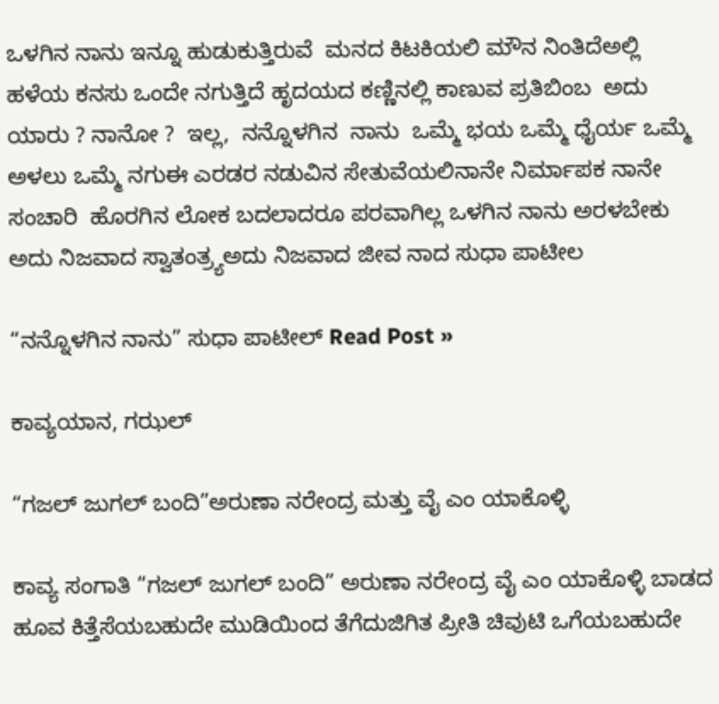ಒಳಗಿನ ನಾನು ಇನ್ನೂ ಹುಡುಕುತ್ತಿರುವೆ  ಮನದ ಕಿಟಕಿಯಲಿ ಮೌನ ನಿಂತಿದೆಅಲ್ಲಿ ಹಳೆಯ ಕನಸು ಒಂದೇ ನಗುತ್ತಿದೆ ಹೃದಯದ ಕಣ್ಣಿನಲ್ಲಿ ಕಾಣುವ ಪ್ರತಿಬಿಂಬ  ಅದು ಯಾರು ? ನಾನೋ ?  ಇಲ್ಲ,  ನನ್ನೊಳಗಿನ  ನಾನು  ಒಮ್ಮೆ ಭಯ ಒಮ್ಮೆ ಧೈರ್ಯ ಒಮ್ಮೆ ಅಳಲು ಒಮ್ಮೆ ನಗುಈ ಎರಡರ ನಡುವಿನ ಸೇತುವೆಯಲಿನಾನೇ ನಿರ್ಮಾಪಕ ನಾನೇ ಸಂಚಾರಿ  ಹೊರಗಿನ ಲೋಕ ಬದಲಾದರೂ ಪರವಾಗಿಲ್ಲ ಒಳಗಿನ ನಾನು ಅರಳಬೇಕು ಅದು ನಿಜವಾದ ಸ್ವಾತಂತ್ರ್ಯಅದು ನಿಜವಾದ ಜೀವ ನಾದ ಸುಧಾ ಪಾಟೀಲ

“ನನ್ನೊಳಗಿನ ನಾನು” ಸುಧಾ ಪಾಟೀಲ್ Read Post »

ಕಾವ್ಯಯಾನ, ಗಝಲ್

“ಗಜಲ್‌ ಜುಗಲ್‌ ಬಂದಿ”ಅರುಣಾ ನರೇಂದ್ರ ಮತ್ತು ವೈ ಎಂ ಯಾಕೊಳ್ಳಿ

ಕಾವ್ಯ ಸಂಗಾತಿ “ಗಜಲ್‌ ಜುಗಲ್‌ ಬಂದಿ” ಅರುಣಾ ನರೇಂದ್ರ ವೈ ಎಂ ಯಾಕೊಳ್ಳಿ ಬಾಡದ ಹೂವ ಕಿತ್ತೆಸೆಯಬಹುದೇ ಮುಡಿಯಿಂದ ತೆಗೆದುಜಿಗಿತ ಪ್ರೀತಿ ಚಿವುಟಿ ಒಗೆಯಬಹುದೇ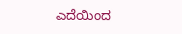ಎದೆಯಿಂದ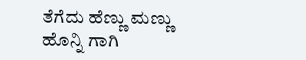ತೆಗೆದು ಹೆಣ್ಣು ಮಣ್ಣು ಹೊನ್ನಿ ಗಾಗಿ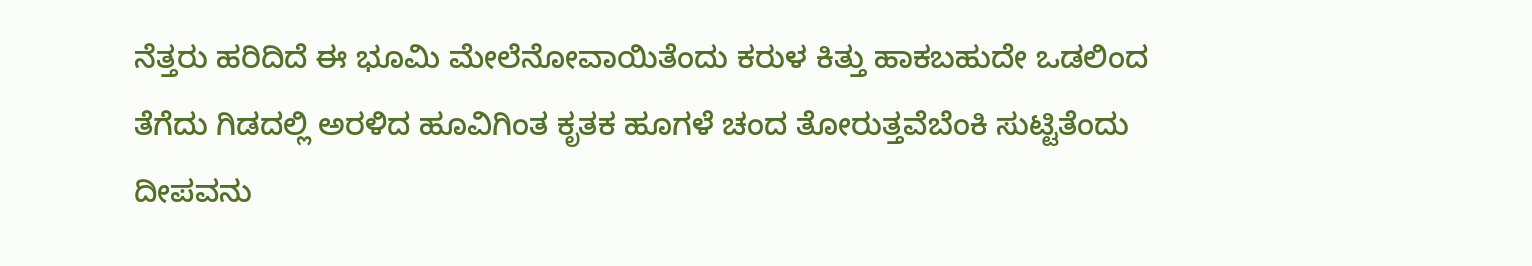ನೆತ್ತರು ಹರಿದಿದೆ ಈ ಭೂಮಿ ಮೇಲೆನೋವಾಯಿತೆಂದು ಕರುಳ ಕಿತ್ತು ಹಾಕಬಹುದೇ ಒಡಲಿಂದ ತೆಗೆದು ಗಿಡದಲ್ಲಿ ಅರಳಿದ ಹೂವಿಗಿಂತ ಕೃತಕ ಹೂಗಳೆ ಚಂದ ತೋರುತ್ತವೆಬೆಂಕಿ ಸುಟ್ಟಿತೆಂದು ದೀಪವನು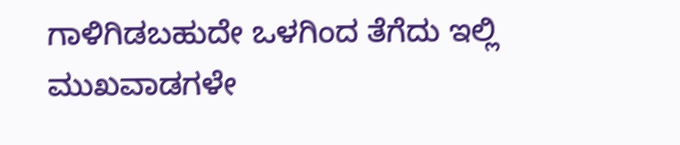ಗಾಳಿಗಿಡಬಹುದೇ ಒಳಗಿಂದ ತೆಗೆದು ಇಲ್ಲಿ ಮುಖವಾಡಗಳೇ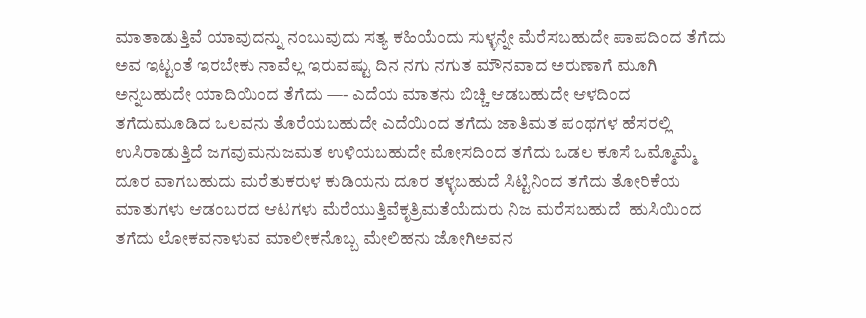ಮಾತಾಡುತ್ತಿವೆ ಯಾವುದನ್ನು ನಂಬುವುದು ಸತ್ಯ ಕಹಿಯೆಂದು ಸುಳ್ಳನ್ನೇ ಮೆರೆಸಬಹುದೇ ಪಾಪದಿಂದ ತೆಗೆದು ಅವ ಇಟ್ಟಂತೆ ಇರಬೇಕು ನಾವೆಲ್ಲ ಇರುವಷ್ಟು ದಿನ ನಗು ನಗುತ ಮೌನವಾದ ಅರುಣಾಗೆ ಮೂಗಿ ಅನ್ನಬಹುದೇ ಯಾದಿಯಿಂದ ತೆಗೆದು —- ಎದೆಯ ಮಾತನು ಬಿಚ್ಚಿ ಆಡಬಹುದೇ ಆಳದಿಂದ ತಗೆದುಮೂಡಿದ ಒಲವನು ತೊರೆಯಬಹುದೇ ಎದೆಯಿಂದ ತಗೆದು ಜಾತಿ‌ಮತ ಪಂಥಗಳ ಹೆಸರಲ್ಲಿ ಉಸಿರಾಡುತ್ತಿದೆ ಜಗವುಮನುಜ‌ಮತ ಉಳಿಯಬಹುದೇ ಮೋಸದಿಂದ ತಗೆದು ಒಡಲ ಕೂಸೆ ಒಮ್ಮೊಮ್ಮೆ ದೂರ ವಾಗಬಹುದು ಮರೆತುಕರುಳ ಕುಡಿಯನು ದೂರ ತಳ್ಳಬಹುದೆ ಸಿಟ್ಟಿನಿಂದ ತಗೆದು ತೋರಿಕೆಯ ಮಾತುಗಳು ಆಡಂಬರದ ಆಟಗಳು ಮೆರೆಯುತ್ತಿವೆಕೃತ್ರಿಮತೆಯೆದುರು ನಿಜ ಮರೆಸಬಹುದೆ  ಹುಸಿಯಿಂದ ತಗೆದು ಲೋಕವನಾಳುವ ಮಾಲೀಕನೊಬ್ಬ‌ ಮೇಲಿಹನು ಜೋಗಿಅವನ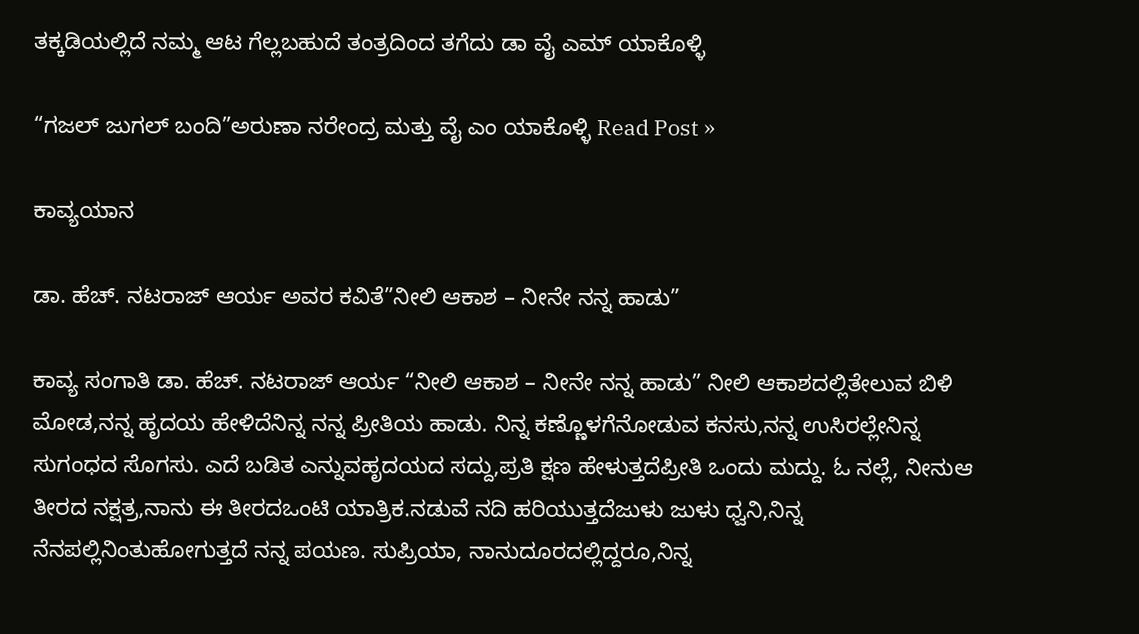ತಕ್ಕಡಿಯಲ್ಲಿದೆ ನಮ್ಮ ಆಟ ಗೆಲ್ಲಬಹುದೆ ತಂತ್ರದಿಂದ ತಗೆದು ಡಾ ವೈ ಎಮ್ ಯಾಕೊಳ್ಳಿ

“ಗಜಲ್‌ ಜುಗಲ್‌ ಬಂದಿ”ಅರುಣಾ ನರೇಂದ್ರ ಮತ್ತು ವೈ ಎಂ ಯಾಕೊಳ್ಳಿ Read Post »

ಕಾವ್ಯಯಾನ

ಡಾ. ಹೆಚ್. ನಟರಾಜ್ ಆರ್ಯ ಅವರ ಕವಿತೆ”ನೀಲಿ ಆಕಾಶ – ನೀನೇ ನನ್ನ ಹಾಡು”

ಕಾವ್ಯ ಸಂಗಾತಿ ಡಾ. ಹೆಚ್. ನಟರಾಜ್ ಆರ್ಯ “ನೀಲಿ ಆಕಾಶ – ನೀನೇ ನನ್ನ ಹಾಡು” ನೀಲಿ ಆಕಾಶದಲ್ಲಿತೇಲುವ ಬಿಳಿ ಮೋಡ,ನನ್ನ ಹೃದಯ ಹೇಳಿದೆನಿನ್ನ ನನ್ನ ಪ್ರೀತಿಯ ಹಾಡು. ನಿನ್ನ ಕಣ್ಣೊಳಗೆನೋಡುವ ಕನಸು,ನನ್ನ ಉಸಿರಲ್ಲೇನಿನ್ನ ಸುಗಂಧದ ಸೊಗಸು. ಎದೆ ಬಡಿತ ಎನ್ನುವಹೃದಯದ ಸದ್ದು,ಪ್ರತಿ ಕ್ಷಣ ಹೇಳುತ್ತದೆಪ್ರೀತಿ ಒಂದು ಮದ್ದು. ಓ ನಲ್ಲೆ, ನೀನುಆ ತೀರದ ನಕ್ಷತ್ರ,ನಾನು ಈ ತೀರದಒಂಟಿ ಯಾತ್ರಿಕ.ನಡುವೆ ನದಿ ಹರಿಯುತ್ತದೆಜುಳು ಜುಳು ಧ್ವನಿ,ನಿನ್ನ ನೆನಪಲ್ಲಿನಿಂತುಹೋಗುತ್ತದೆ ನನ್ನ ಪಯಣ. ಸುಪ್ರಿಯಾ, ನಾನುದೂರದಲ್ಲಿದ್ದರೂ,ನಿನ್ನ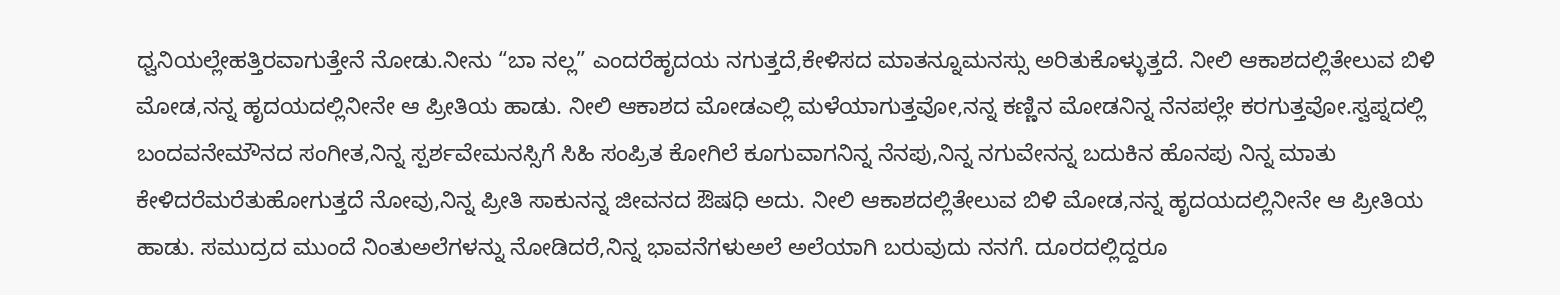ಧ್ವನಿಯಲ್ಲೇಹತ್ತಿರವಾಗುತ್ತೇನೆ ನೋಡು.ನೀನು “ಬಾ ನಲ್ಲ” ಎಂದರೆಹೃದಯ ನಗುತ್ತದೆ,ಕೇಳಿಸದ ಮಾತನ್ನೂಮನಸ್ಸು ಅರಿತುಕೊಳ್ಳುತ್ತದೆ. ನೀಲಿ ಆಕಾಶದಲ್ಲಿತೇಲುವ ಬಿಳಿ ಮೋಡ,ನನ್ನ ಹೃದಯದಲ್ಲಿನೀನೇ ಆ ಪ್ರೀತಿಯ ಹಾಡು. ನೀಲಿ ಆಕಾಶದ ಮೋಡಎಲ್ಲಿ ಮಳೆಯಾಗುತ್ತವೋ,ನನ್ನ ಕಣ್ಣಿನ ಮೋಡನಿನ್ನ ನೆನಪಲ್ಲೇ ಕರಗುತ್ತವೋ.ಸ್ವಪ್ನದಲ್ಲಿ ಬಂದವನೇಮೌನದ ಸಂಗೀತ,ನಿನ್ನ ಸ್ಪರ್ಶವೇಮನಸ್ಸಿಗೆ ಸಿಹಿ ಸಂಪ್ರಿತ ಕೋಗಿಲೆ ಕೂಗುವಾಗನಿನ್ನ ನೆನಪು,ನಿನ್ನ ನಗುವೇನನ್ನ ಬದುಕಿನ ಹೊನಪು ನಿನ್ನ ಮಾತು ಕೇಳಿದರೆಮರೆತುಹೋಗುತ್ತದೆ ನೋವು,ನಿನ್ನ ಪ್ರೀತಿ ಸಾಕುನನ್ನ ಜೀವನದ ಔಷಧಿ ಅದು. ನೀಲಿ ಆಕಾಶದಲ್ಲಿತೇಲುವ ಬಿಳಿ ಮೋಡ,ನನ್ನ ಹೃದಯದಲ್ಲಿನೀನೇ ಆ ಪ್ರೀತಿಯ ಹಾಡು. ಸಮುದ್ರದ ಮುಂದೆ ನಿಂತುಅಲೆಗಳನ್ನು ನೋಡಿದರೆ,ನಿನ್ನ ಭಾವನೆಗಳುಅಲೆ ಅಲೆಯಾಗಿ ಬರುವುದು ನನಗೆ. ದೂರದಲ್ಲಿದ್ದರೂ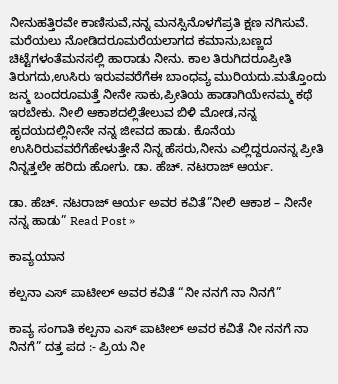ನೀನುಹತ್ತಿರವೇ ಕಾಣಿಸುವೆ,ನನ್ನ ಮನಸ್ಸಿನೊಳಗೆಪ್ರತಿ ಕ್ಷಣ ನಗಿಸುವೆ. ಮರೆಯಲು ನೋಡಿದರೂಮರೆಯಲಾಗದ ಕಮಾನು,ಬಣ್ಣದ ಚಿಟ್ಟೆಗಳಂತೆಮನಸಲ್ಲಿ ಹಾರಾಡು ನೀನು. ಕಾಲ ತಿರುಗಿದರೂಪ್ರೀತಿ ತಿರುಗದು,ಉಸಿರು ಇರುವವರೆಗೆಈ ಬಾಂಧವ್ಯ ಮುರಿಯದು.ಮತ್ತೊಂದು ಜನ್ಮ ಬಂದರೂಮತ್ತೆ ನೀನೇ ಸಾಕು,ಪ್ರೀತಿಯ ಹಾಡಾಗಿಯೇನಮ್ಮ ಕಥೆ ಇರಬೇಕು. ನೀಲಿ ಆಕಾಶದಲ್ಲಿತೇಲುವ ಬಿಳಿ ಮೋಡ,ನನ್ನ ಹೃದಯದಲ್ಲಿನೀನೇ ನನ್ನ ಜೀವದ ಹಾಡು. ಕೊನೆಯ ಉಸಿರಿರುವವರೆಗೆಹೇಳುತ್ತೇನೆ ನಿನ್ನ ಹೆಸರು,ನೀನು ಎಲ್ಲಿದ್ದರೂನನ್ನ ಪ್ರೀತಿ ನಿನ್ನತ್ತಲೇ ಹರಿದು ಹೋಗು. ಡಾ. ಹೆಚ್. ನಟರಾಜ್ ಆರ್ಯ.

ಡಾ. ಹೆಚ್. ನಟರಾಜ್ ಆರ್ಯ ಅವರ ಕವಿತೆ”ನೀಲಿ ಆಕಾಶ – ನೀನೇ ನನ್ನ ಹಾಡು” Read Post »

ಕಾವ್ಯಯಾನ

ಕಲ್ಪನಾ ಎಸ್‌ ಪಾಟೀಲ್‌ ಅವರ ಕವಿತೆ “ನೀ ನನಗೆ ನಾ ನಿನಗೆ”

ಕಾವ್ಯ ಸಂಗಾತಿ ಕಲ್ಪನಾ ಎಸ್‌ ಪಾಟೀಲ್‌ ಅವರ ಕವಿತೆ ನೀ ನನಗೆ ನಾ ನಿನಗೆ” ದತ್ತ ಪದ :- ಪ್ರಿಯ ನೀ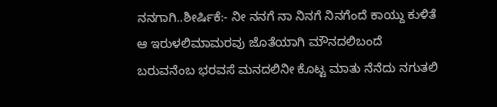ನನಗಾಗಿ..ಶೀರ್ಷಿಕೆ:- ನೀ ನನಗೆ ನಾ ನಿನಗೆ ನಿನಗೆಂದೆ ಕಾಯ್ದು ಕುಳಿತೆ ಆ ಇರುಳಲಿಮಾಮರವು ಜೊತೆಯಾಗಿ ಮೌನದಲಿಬಂದೆ ಬರುವನೆಂಬ ಭರವಸೆ ಮನದಲಿನೀ ಕೊಟ್ಟ ಮಾತು ನೆನೆದು ನಗುತಲಿ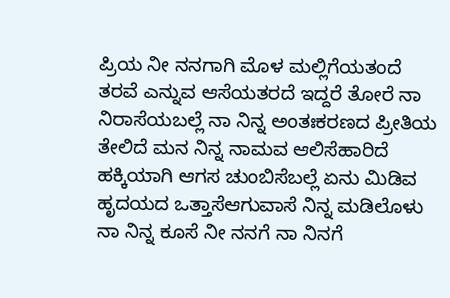ಪ್ರಿಯ ನೀ ನನಗಾಗಿ ಮೊಳ ಮಲ್ಲಿಗೆಯತಂದೆ ತರವೆ ಎನ್ನುವ ಆಸೆಯತರದೆ ಇದ್ದರೆ ತೋರೆ ನಾ ನಿರಾಸೆಯಬಲ್ಲೆ ನಾ ನಿನ್ನ ಅಂತಃಕರಣದ ಪ್ರೀತಿಯ ತೇಲಿದೆ ಮನ ನಿನ್ನ ನಾಮವ ಆಲಿಸೆಹಾರಿದೆ ಹಕ್ಕಿಯಾಗಿ ಆಗಸ ಚುಂಬಿಸೆಬಲ್ಲೆ ಏನು ಮಿಡಿವ ಹೃದಯದ ಒತ್ತಾಸೆಆಗುವಾಸೆ ನಿನ್ನ ಮಡಿಲೊಳು ನಾ ನಿನ್ನ ಕೂಸೆ ನೀ ನನಗೆ ನಾ ನಿನಗೆ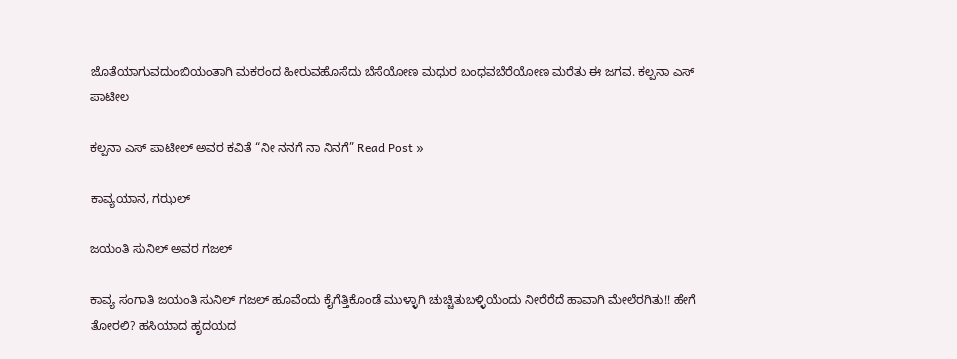ಜೊತೆಯಾಗುವದುಂಬಿಯಂತಾಗಿ ಮಕರಂದ ಹೀರುವಹೊಸೆದು ಬೆಸೆಯೋಣ ಮಧುರ ಬಂಧವಬೆರೆಯೋಣ ಮರೆತು ಈ ಜಗವ. ಕಲ್ಪನಾ ಎಸ್ ಪಾಟೀಲ

ಕಲ್ಪನಾ ಎಸ್‌ ಪಾಟೀಲ್‌ ಅವರ ಕವಿತೆ “ನೀ ನನಗೆ ನಾ ನಿನಗೆ” Read Post »

ಕಾವ್ಯಯಾನ, ಗಝಲ್

ಜಯಂತಿ ಸುನಿಲ್ ಅವರ ಗಜಲ್

ಕಾವ್ಯ ಸಂಗಾತಿ ಜಯಂತಿ ಸುನಿಲ್ ಗಜಲ್ ಹೂವೆಂದು ಕೈಗೆತ್ತಿಕೊಂಡೆ ಮುಳ್ಳಾಗಿ ಚುಚ್ಚಿತುಬಳ್ಳಿಯೆಂದು ನೀರೆರೆದೆ ಹಾವಾಗಿ ಮೇಲೆರಗಿತು!! ಹೇಗೆ ತೋರಲಿ? ಹಸಿಯಾದ ಹೃದಯದ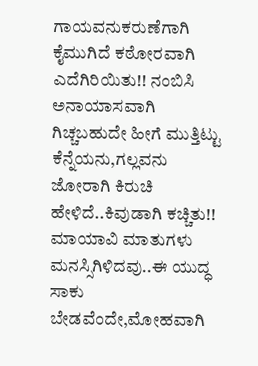ಗಾಯವನುಕರುಣೆಗಾಗಿ ಕೈಮುಗಿದೆ ಕಠೋರವಾಗಿ ಎದೆಗಿರಿಯಿತು!! ನಂಬಿಸಿ ಅನಾಯಾಸವಾಗಿ ಗಿಚ್ಚಬಹುದೇ ಹೀಗೆ ಮುತ್ತಿಟ್ಟು ಕೆನ್ನೆಯನು,ಗಲ್ಲವನು ಜೋರಾಗಿ ಕಿರುಚಿ ಹೇಳಿದೆ..ಕಿವುಡಾಗಿ ಕಚ್ಚಿತು!! ಮಾಯಾವಿ ಮಾತುಗಳು ಮನಸ್ಸಿಗಿಳಿದವು..ಈ ಯುದ್ಧ ಸಾಕು ಬೇಡವೆಂದೇ,ಮೋಹವಾಗಿ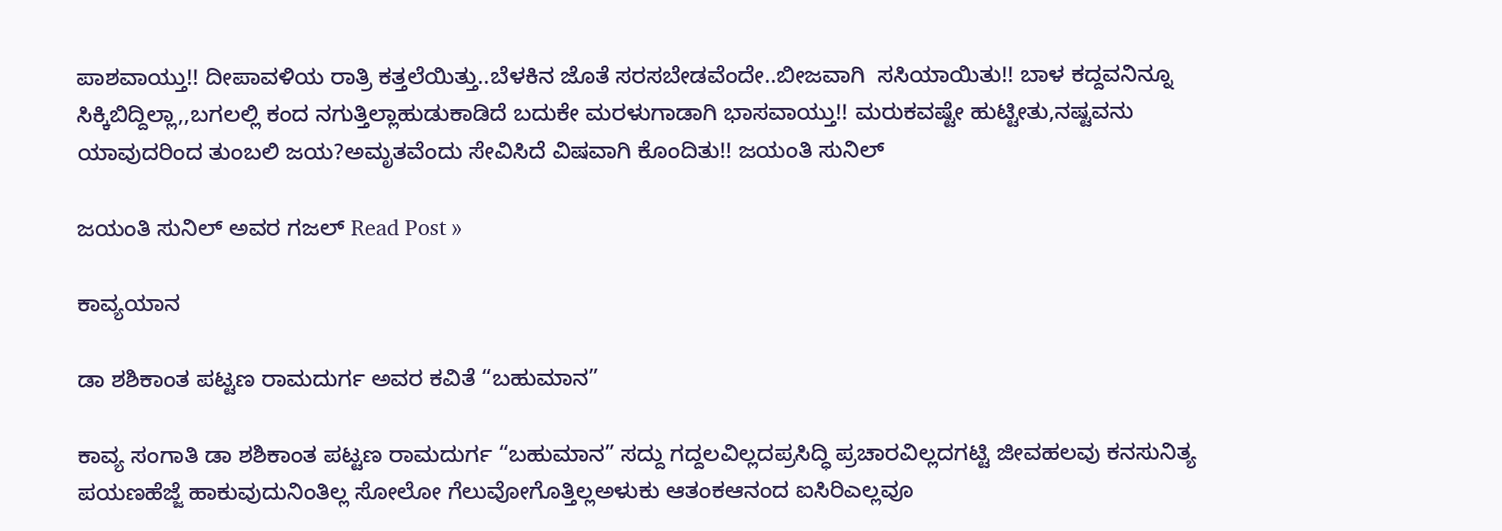ಪಾಶವಾಯ್ತು!! ದೀಪಾವಳಿಯ ರಾತ್ರಿ ಕತ್ತಲೆಯಿತ್ತು..ಬೆಳಕಿನ ಜೊತೆ ಸರಸಬೇಡವೆಂದೇ..ಬೀಜವಾಗಿ  ಸಸಿಯಾಯಿತು!! ಬಾಳ ಕದ್ದವನಿನ್ನೂ ಸಿಕ್ಕಿಬಿದ್ದಿಲ್ಲಾ,,ಬಗಲಲ್ಲಿ ಕಂದ ನಗುತ್ತಿಲ್ಲಾಹುಡುಕಾಡಿದೆ ಬದುಕೇ ಮರಳುಗಾಡಾಗಿ ಭಾಸವಾಯ್ತು!! ಮರುಕವಷ್ಟೇ ಹುಟ್ಟೀತು,ನಷ್ಟವನು ಯಾವುದರಿಂದ ತುಂಬಲಿ ಜಯ?ಅಮೃತವೆಂದು ಸೇವಿಸಿದೆ ವಿಷವಾಗಿ ಕೊಂದಿತು!! ಜಯಂತಿ ಸುನಿಲ್

ಜಯಂತಿ ಸುನಿಲ್ ಅವರ ಗಜಲ್ Read Post »

ಕಾವ್ಯಯಾನ

ಡಾ ಶಶಿಕಾಂತ ಪಟ್ಟಣ ರಾಮದುರ್ಗ ಅವರ ಕವಿತೆ “ಬಹುಮಾನ”

ಕಾವ್ಯ ಸಂಗಾತಿ ಡಾ ಶಶಿಕಾಂತ ಪಟ್ಟಣ ರಾಮದುರ್ಗ “ಬಹುಮಾನ” ಸದ್ದು ಗದ್ದಲವಿಲ್ಲದಪ್ರಸಿದ್ಧಿ ಪ್ರಚಾರವಿಲ್ಲದಗಟ್ಟಿ ಜೀವಹಲವು ಕನಸುನಿತ್ಯ ಪಯಣಹೆಜ್ಜೆ ಹಾಕುವುದುನಿಂತಿಲ್ಲ ಸೋಲೋ ಗೆಲುವೋಗೊತ್ತಿಲ್ಲಅಳುಕು ಆತಂಕಆನಂದ ಐಸಿರಿಎಲ್ಲವೂ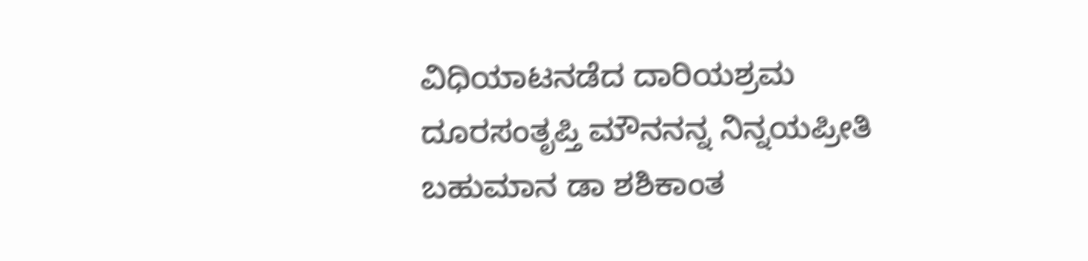ವಿಧಿಯಾಟನಡೆದ ದಾರಿಯಶ್ರಮ ದೂರಸಂತೃಪ್ತಿ ಮೌನನನ್ನ ನಿನ್ನಯಪ್ರೀತಿ ಬಹುಮಾನ ಡಾ ಶಶಿಕಾಂತ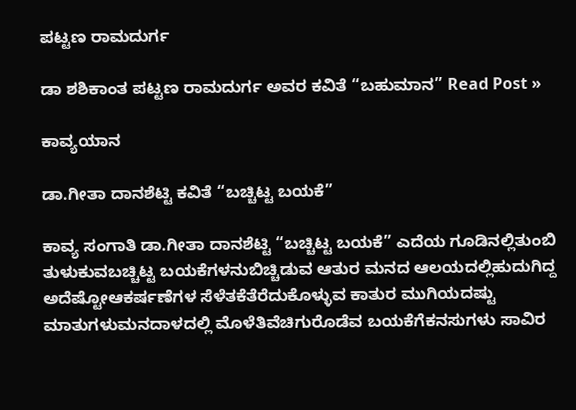ಪಟ್ಟಣ ರಾಮದುರ್ಗ

ಡಾ ಶಶಿಕಾಂತ ಪಟ್ಟಣ ರಾಮದುರ್ಗ ಅವರ ಕವಿತೆ “ಬಹುಮಾನ” Read Post »

ಕಾವ್ಯಯಾನ

ಡಾ.ಗೀತಾ ದಾನಶೆಟ್ಟಿ ಕವಿತೆ “ಬಚ್ಚಿಟ್ಟ ಬಯಕೆ”

ಕಾವ್ಯ ಸಂಗಾತಿ ಡಾ.ಗೀತಾ ದಾನಶೆಟ್ಟಿ “ಬಚ್ಚಿಟ್ಟ ಬಯಕೆ” ಎದೆಯ ಗೂಡಿನಲ್ಲಿತುಂಬಿ ತುಳುಕುವಬಚ್ಚಿಟ್ಟ ಬಯಕೆಗಳನುಬಿಚ್ಚಿಡುವ ಆತುರ ಮನದ ಆಲಯದಲ್ಲಿಹುದುಗಿದ್ದ ಅದೆಷ್ಟೋಆಕರ್ಷಣೆಗಳ ಸೆಳೆತಕೆತೆರೆದುಕೊಳ್ಳುವ ಕಾತುರ ಮುಗಿಯದಷ್ಟು ಮಾತುಗಳುಮನದಾಳದಲ್ಲಿ ಮೊಳೆತಿವೆಚಿಗುರೊಡೆವ ಬಯಕೆಗೆಕನಸುಗಳು ಸಾವಿರ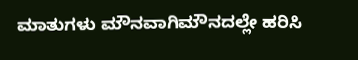ಮಾತುಗಳು ಮೌನವಾಗಿಮೌನದಲ್ಲೇ ಹರಿಸಿ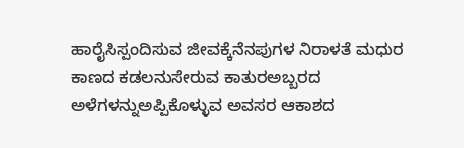ಹಾರೈಸಿಸ್ಪಂದಿಸುವ ಜೀವಕ್ಕೆನೆನಪುಗಳ ನಿರಾಳತೆ ಮಧುರ ಕಾಣದ ಕಡಲನುಸೇರುವ ಕಾತುರಅಬ್ಬರದ ಅಳೆಗಳನ್ನುಅಪ್ಪಿಕೊಳ್ಳುವ ಅವಸರ ಆಕಾಶದ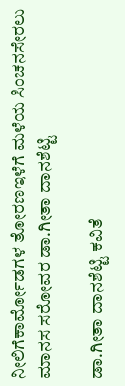ನೀಲಿಗೆಕಾರ್ಮೋಡಗಳ ತೋರಣಇಳೆಗೆ ಮಳೆಯ ಸಿಂಚನಸೇರಲು ಮಾನಸ ಸರೋವರ ಡಾ.ಗೀತಾ ದಾನಶೆಟ್ಟಿ

ಡಾ.ಗೀತಾ ದಾನಶೆಟ್ಟಿ ಕವಿತೆ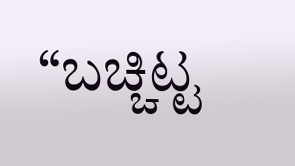“ಬಚ್ಚಿಟ್ಟ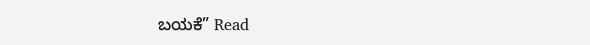ಬಯಕೆ” Read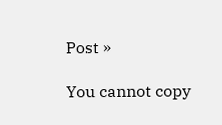Post »

You cannot copy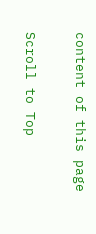content of this page

Scroll to Top